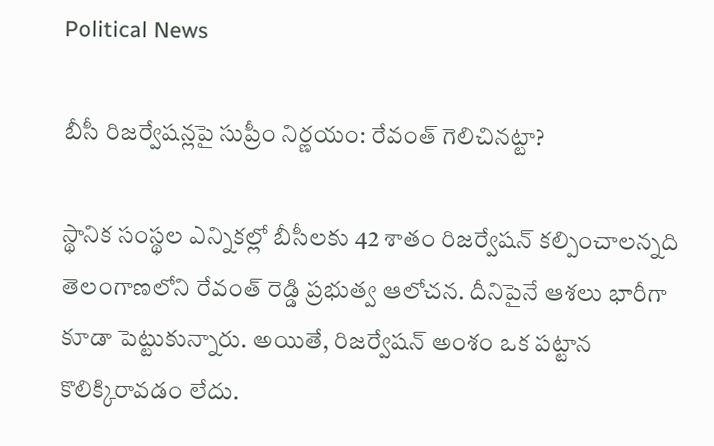Political News

బీసీ రిజ‌ర్వేష‌న్ల‌పై సుప్రీం నిర్ణ‌యం: రేవంత్ గెలిచిన‌ట్టా?

స్థానిక సంస్థ‌ల ఎన్నిక‌ల్లో బీసీల‌కు 42 శాతం రిజ‌ర్వేష‌న్ క‌ల్పించాల‌న్న‌ది తెలంగాణలోని రేవంత్ రెడ్డి ప్ర‌భుత్వ ఆలోచ‌న‌. దీనిపైనే ఆశ‌లు భారీగా కూడా పెట్టుకున్నారు. అయితే, రిజ‌ర్వేష‌న్ అంశం ఒక ప‌ట్టాన కొలిక్కిరావ‌డం లేదు.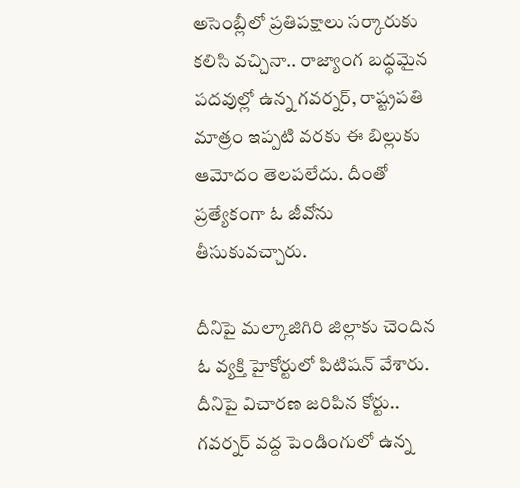అసెంబ్లీలో ప్ర‌తిప‌క్షాలు స‌ర్కారుకు క‌లిసి వ‌చ్చినా.. రాజ్యాంగ బ‌ద్ధ‌మైన ప‌ద‌వుల్లో ఉన్న గ‌వ‌ర్న‌ర్‌, రాష్ట్ర‌ప‌తి మాత్రం ఇప్ప‌టి వ‌ర‌కు ఈ బిల్లుకు ఆమోదం తెల‌ప‌లేదు. దీంతో ప్ర‌త్యేకంగా ఓ జీవోను తీసుకువ‌చ్చారు.

దీనిపై మ‌ల్కాజిగిరి జిల్లాకు చెందిన ఓ వ్య‌క్తి హైకోర్టులో పిటిష‌న్ వేశారు. దీనిపై విచార‌ణ జ‌రిపిన కోర్టు.. గవ‌ర్న‌ర్ వ‌ద్ద పెండింగులో ఉన్న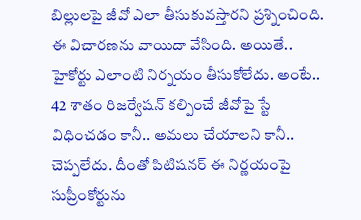బిల్లుల‌పై జీవో ఎలా తీసుకువ‌స్తార‌ని ప్ర‌శ్నించింది. ఈ విచార‌ణ‌ను వాయిదా వేసింది. అయితే.. హైకోర్టు ఎలాంటి నిర్న‌యం తీసుకోలేదు. అంటే.. 42 శాతం రిజ‌ర్వేష‌న్ క‌ల్పించే జీవోపై స్టే విధించ‌డం కానీ.. అమ‌లు చేయాల‌ని కానీ.. చెప్ప‌లేదు. దీంతో పిటిష‌నర్ ఈ నిర్ణ‌యంపై సుప్రీంకోర్టును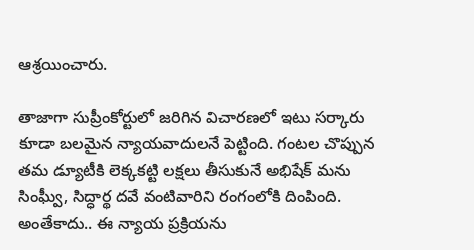ఆశ్ర‌యించారు.

తాజాగా సుప్రీంకోర్టులో జ‌రిగిన విచార‌ణ‌లో ఇటు స‌ర్కారు కూడా బ‌ల‌మైన న్యాయ‌వాదుల‌నే పెట్టింది. గంటల చొప్పున త‌మ డ్యూటీకి లెక్క‌క‌ట్టి ల‌క్ష‌లు తీసుకునే అభిషేక్ మ‌ను సింఘ్వీ, సిద్ధార్థ ద‌వే వంటివారిని రంగంలోకి దింపింది. అంతేకాదు.. ఈ న్యాయ ప్ర‌క్రియ‌ను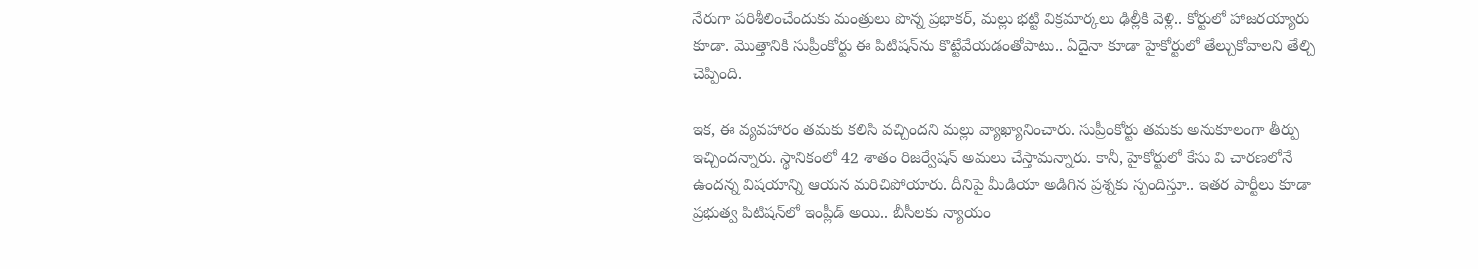నేరుగా ప‌రిశీలించేందుకు మంత్రులు పొన్న ప్ర‌భాక‌ర్‌, మ‌ల్లు భ‌ట్టి విక్ర‌మార్క‌లు ఢిల్లీకి వెళ్లి.. కోర్టులో హాజ‌ర‌య్యారు కూడా. మొత్తానికి సుప్రీంకోర్టు ఈ పిటిష‌న్‌ను కొట్టేవేయ‌డంతోపాటు.. ఏదైనా కూడా హైకోర్టులో తేల్చుకోవాల‌ని తేల్చి చెప్పింది.

ఇక‌, ఈ వ్య‌వ‌హారం త‌మ‌కు క‌లిసి వ‌చ్చింద‌ని మ‌ల్లు వ్యాఖ్యానించారు. సుప్రీంకోర్టు త‌మ‌కు అనుకూలంగా తీర్పు ఇచ్చింద‌న్నారు. స్థానికంలో 42 శాతం రిజ‌ర్వేష‌న్ అమ‌లు చేస్తామ‌న్నారు. కానీ, హైకోర్టులో కేసు వి చార‌ణ‌లోనే ఉంద‌న్న విష‌యాన్ని ఆయ‌న మ‌రిచిపోయారు. దీనిపై మీడియా అడిగిన ప్ర‌శ్న‌కు స్పందిస్తూ.. ఇత‌ర పార్టీలు కూడా ప్ర‌భుత్వ పిటిష‌న్‌లో ఇంప్లీడ్ అయి.. బీసీల‌కు న్యాయం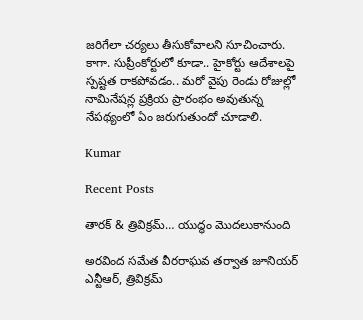జ‌రిగేలా చ‌ర్య‌లు తీసుకోవాల‌ని సూచించారు. కాగా. సుప్రీంకోర్టులో కూడా.. హైకోర్టు ఆదేశాల‌పై స్ప‌ష్టత రాక‌పోవ‌డం.. మ‌రో వైపు రెండు రోజుల్లో నామినేష‌న్ల ప్ర‌క్రియ ప్రారంభం అవుతున్న నేప‌థ్యంలో ఏం జ‌రుగుతుందో చూడాలి.

Kumar

Recent Posts

తారక్ & త్రివిక్రమ్… యుద్ధం మొదలుకానుంది

అరవింద సమేత వీరరాఘవ తర్వాత జూనియర్ ఎన్టీఆర్, త్రివిక్రమ్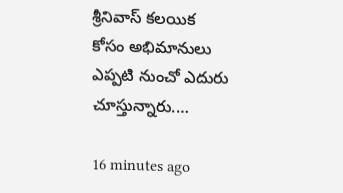శ్రీనివాస్ కలయిక కోసం అభిమానులు ఎప్పటి నుంచో ఎదురు చూస్తున్నారు.…

16 minutes ago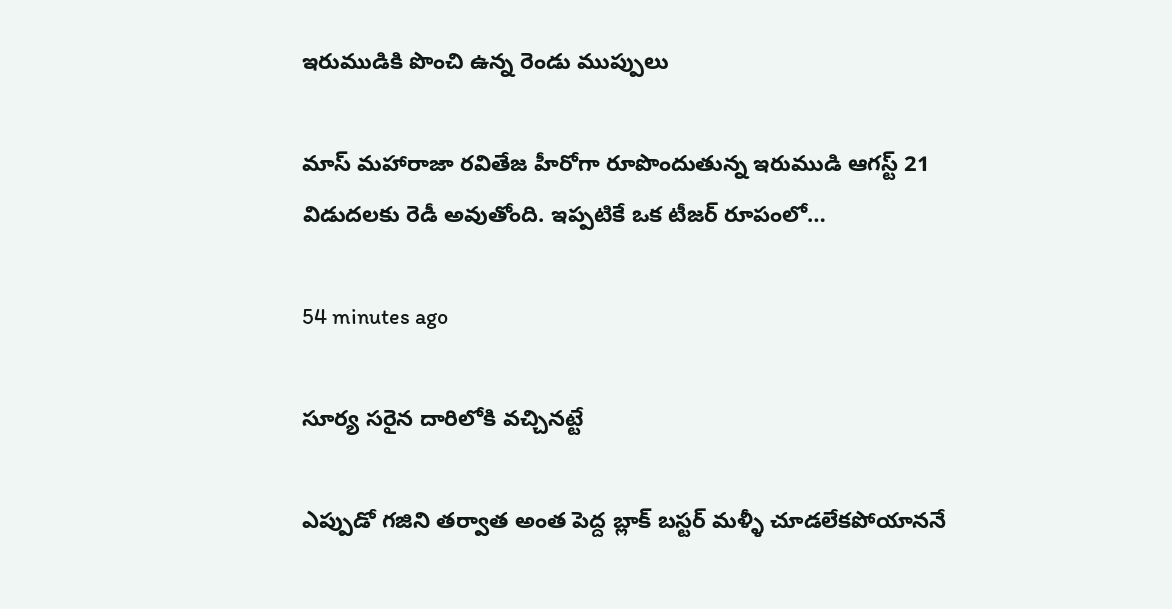ఇరుముడికి పొంచి ఉన్న రెండు ముప్పులు

మాస్ మహారాజా రవితేజ హీరోగా రూపొందుతున్న ఇరుముడి ఆగస్ట్ 21 విడుదలకు రెడీ అవుతోంది. ఇప్పటికే ఒక టీజర్ రూపంలో…

54 minutes ago

సూర్య సరైన దారిలోకి వచ్చినట్టే

ఎప్పుడో గజిని తర్వాత అంత పెద్ద బ్లాక్ బస్టర్ మళ్ళీ చూడలేకపోయాననే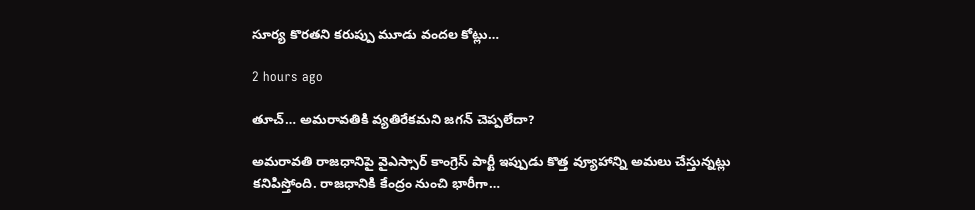సూర్య కొరతని కరుప్పు మూడు వందల కోట్లు…

2 hours ago

తూచ్… అమరావతికి వ్యతిరేకమని జగన్ చెప్పలేదా?

అమరావతి రాజధానిపై వైఎస్సార్ కాంగ్రెస్ పార్టీ ఇప్పుడు కొత్త వ్యూహాన్ని అమలు చేస్తున్నట్లు కనిపిస్తోంది. రాజధానికి కేంద్రం నుంచి భారీగా…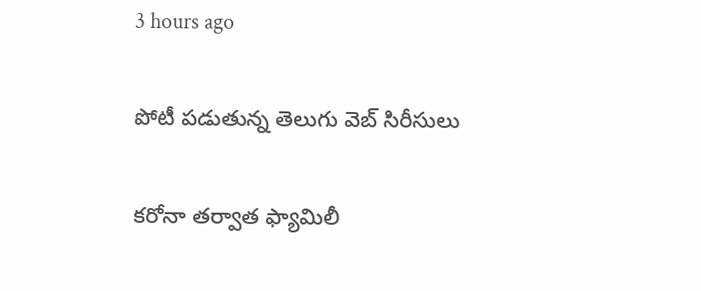3 hours ago

పోటీ పడుతున్న తెలుగు వెబ్ సిరీసులు

కరోనా తర్వాత ఫ్యామిలీ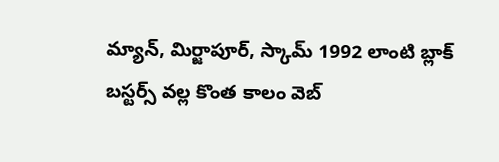మ్యాన్, మిర్జాపూర్, స్కామ్ 1992 లాంటి బ్లాక్ బస్టర్స్ వల్ల కొంత కాలం వెబ్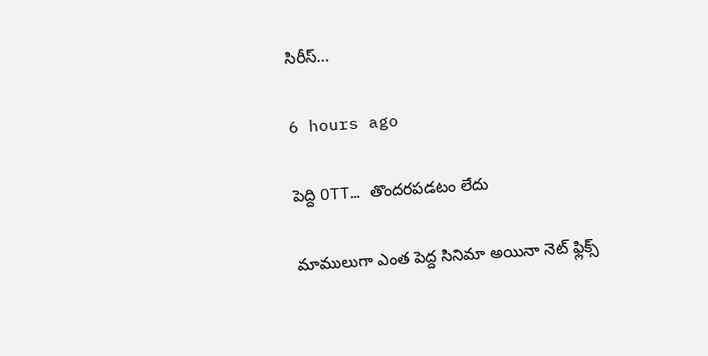సిరీస్…

6 hours ago

పెద్ది OTT… తొందరపడటం లేదు

మాములుగా ఎంత పెద్ద సినిమా అయినా నెట్ ఫ్లిక్స్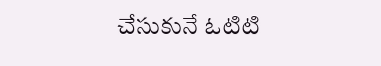చేసుకునే ఓటిటి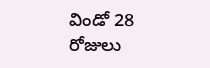విండో 28 రోజులు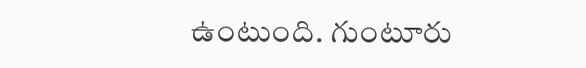ఉంటుంది. గుంటూరు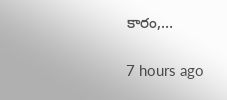కారం,…

7 hours ago